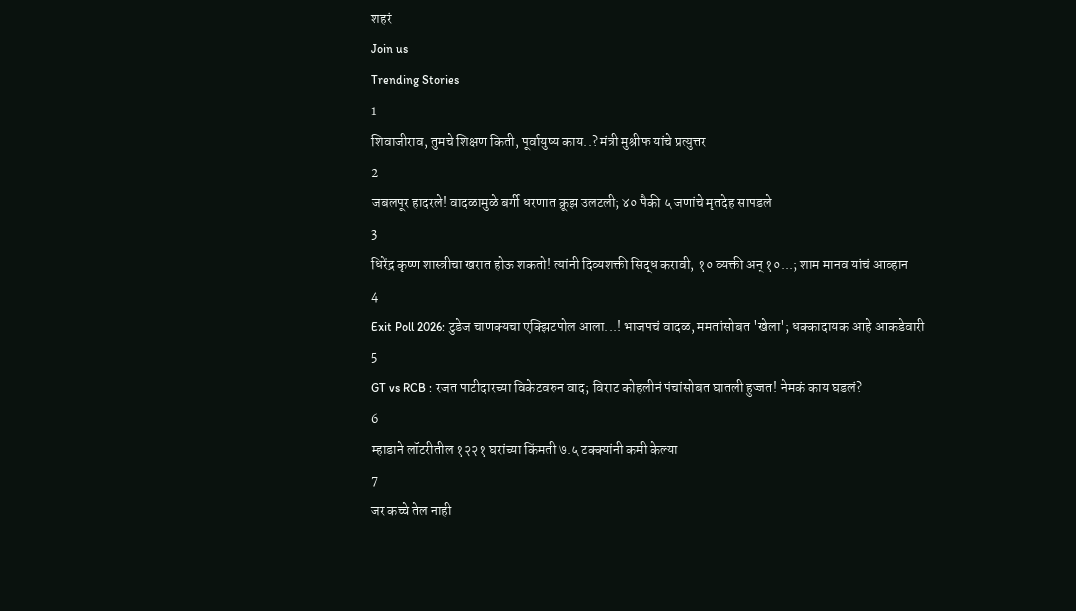शहरं
Join us
Trending Stories
1
शिवाजीराव, तुमचे शिक्षण किती, पूर्वायुष्य काय..? मंत्री मुश्रीफ यांचे प्रत्युत्तर
2
जबलपूर हादरले! वादळामुळे बर्गी धरणात क्रूझ उलटली; ४० पैकी ५ जणांचे मृतदेह सापडले
3
धिरेंद्र कृष्ण शास्त्रीचा खरात होऊ शकतो! त्यांनी दिव्यशक्ती सिद्ध करावी, १० व्यक्ती अन् १०...; शाम मानव यांचं आव्हान
4
Exit Poll 2026: टुडेज चाणक्यचा एक्झिटपोल आला...! भाजपचं वादळ, ममतांसोबत 'खेला'; धक्कादायक आहे आकडेवारी
5
GT vs RCB : रजत पाटीदारच्या विकेटवरुन वाद; विराट कोहलीनं पंचांसोबत घातली हुज्जत! नेमकं काय घडलं?
6
म्हाडाने लॉटरीतील १२२१ घरांच्या किंमती ७.५ टक्क्यांनी कमी केल्या
7
जर कच्चे तेल नाही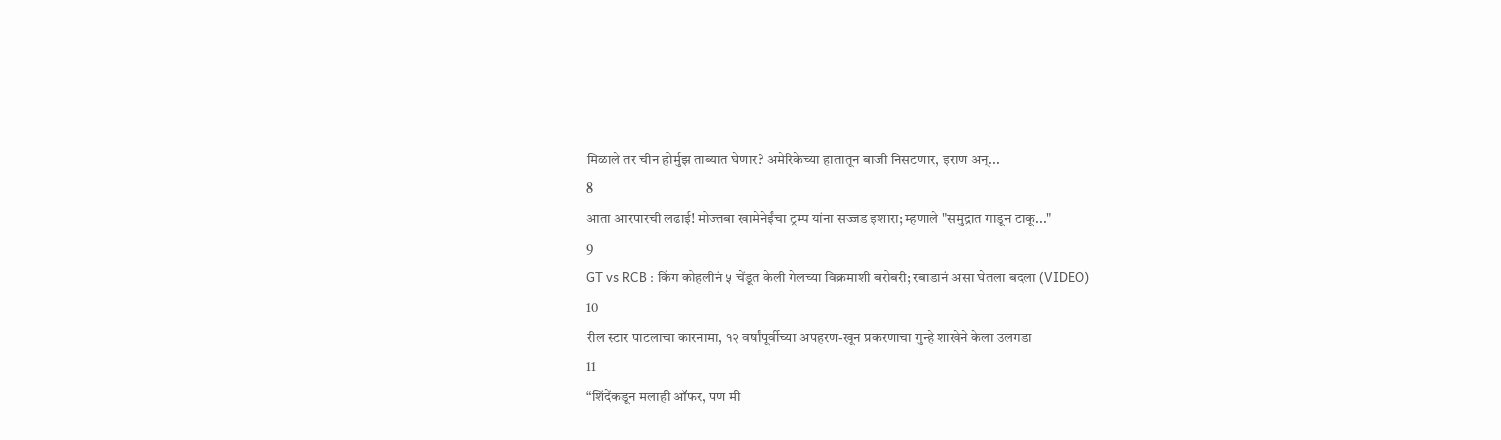मिळाले तर चीन होर्मुझ ताब्यात घेणार? अमेरिकेच्या हातातून बाजी निसटणार, इराण अन्...
8
आता आरपारची लढाई! मोज्तबा खामेनेईंचा ट्रम्प यांना सज्जड इशारा; म्हणाले "समुद्रात गाडून टाकू..."
9
GT vs RCB : किंग कोहलीनं ५ चेंडूत केली गेलच्या विक्रमाशी बरोबरी; रबाडानं असा घेतला बदला (VIDEO)
10
रील स्टार पाटलाचा कारनामा, १२ वर्षांपूर्वीच्या अपहरण-खून प्रकरणाचा गुन्हे शाखेने केला उलगडा
11
“शिंदेंकडून मलाही ऑफर, पण मी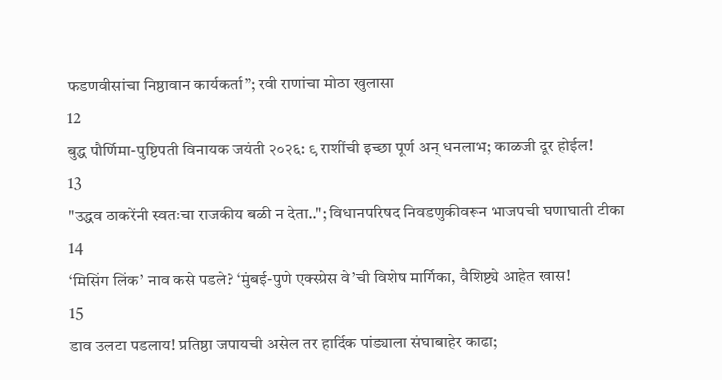फडणवीसांचा निष्ठावान कार्यकर्ता”; रवी राणांचा मोठा खुलासा
12
बुद्ध पौर्णिमा-पुष्टिपती विनायक जयंती २०२६: ९ राशींची इच्छा पूर्ण अन् धनलाभ; काळजी दूर होईल!
13
"उद्धव ठाकरेंनी स्वतःचा राजकीय बळी न देता.."; विधानपरिषद निवडणुकीवरून भाजपची घणाघाती टीका
14
‘मिसिंग लिंक’ नाव कसे पडले? ‘मुंबई-पुणे एक्स्प्रेस वे’ची विशेष मार्गिका, वैशिष्ट्ये आहेत खास!
15
डाव उलटा पडलाय! प्रतिष्ठा जपायची असेल तर हार्दिक पांड्याला संघाबाहेर काढा;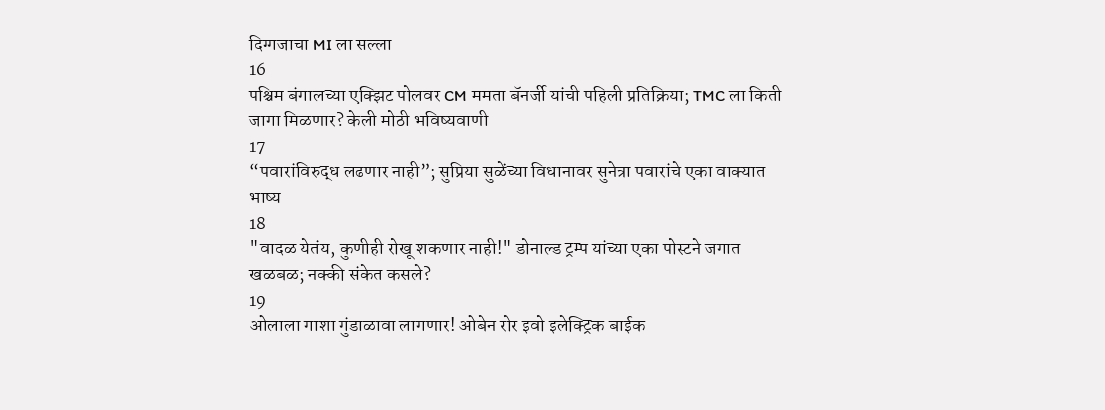दिग्गजाचा MI ला सल्ला
16
पश्चिम बंगालच्या एक्झिट पोलवर CM ममता बॅनर्जी यांची पहिली प्रतिक्रिया; TMC ला किती जागा मिळणार? केली मोठी भविष्यवाणी
17
“पवारांविरुद्ध लढणार नाही”; सुप्रिया सुळेंच्या विधानावर सुनेत्रा पवारांचे एका वाक्यात भाष्य
18
"वादळ येतंय, कुणीही रोखू शकणार नाही!" डोनाल्ड ट्रम्प यांच्या एका पोस्टने जगात खळबळ; नक्की संकेत कसले?
19
ओलाला गाशा गुंडाळावा लागणार! ओबेन रोर इवो इलेक्ट्रिक बाईक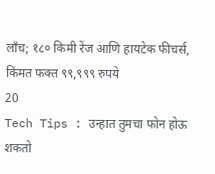लाँच; १८० किमी रेंज आणि हायटेक फीचर्स, किंमत फक्त ९९,९९९ रुपये
20
Tech Tips : उन्हात तुमचा फोन होऊ शकतो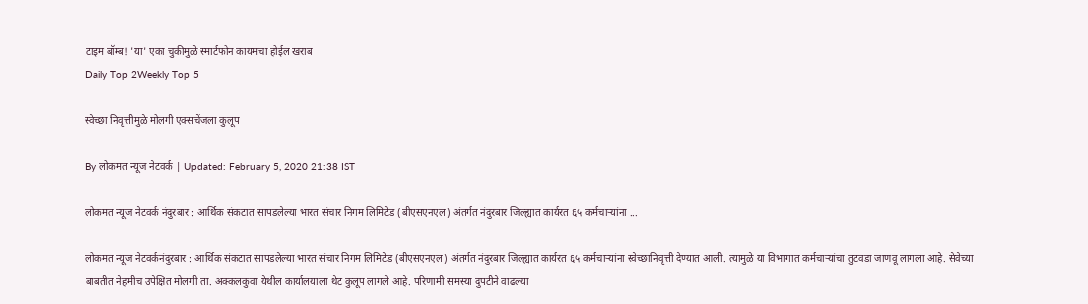टाइम बॉम्ब! 'या' एका चुकीमुळे स्मार्टफोन कायमचा होईल खराब
Daily Top 2Weekly Top 5

स्वेच्छा निवृत्तीमुळे मोलगी एक्सचेंजला कुलूप

By लोकमत न्यूज नेटवर्क | Updated: February 5, 2020 21:38 IST

लोकमत न्यूज नेटवर्क नंदुरबार : आर्थिक संकटात सापडलेल्या भारत संचार निगम लिमिटेड (बीएसएनएल) अंतर्गत नंदुरबार जिल्ह्यात कार्यरत ६५ कर्मचाऱ्यांना ...

लोकमत न्यूज नेटवर्कनंदुरबार : आर्थिक संकटात सापडलेल्या भारत संचार निगम लिमिटेड (बीएसएनएल) अंतर्गत नंदुरबार जिल्ह्यात कार्यरत ६५ कर्मचाऱ्यांना स्वेच्छानिवृत्ती देण्यात आली. त्यामुळे या विभागात कर्मचाऱ्यांचा तुटवडा जाणवू लागला आहे. सेवेच्या बाबतीत नेहमीच उपेक्षित मोलगी ता. अक्कलकुवा येथील कार्यालयाला थेट कुलूप लागले आहे. परिणामी समस्या दुपटीने वाढल्या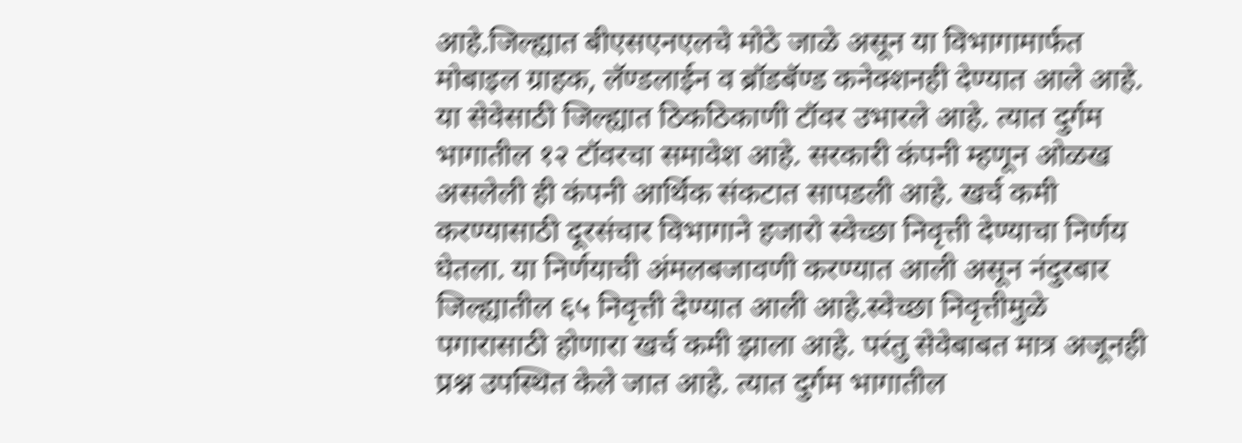आहे.जिल्ह्यात बीएसएनएलचे मोठे जाळे असून या विभागामार्फत मोबाइल ग्राहक, लॅण्डलाईन व ब्रॉडबॅण्ड कनेक्शनही देण्यात आले आहे. या सेवेसाठी जिल्ह्यात ठिकठिकाणी टॉवर उभारले आहे. त्यात दुर्गम भागातील १२ टॉवरचा समावेश आहे. सरकारी कंपनी म्हणून ओळख असलेली ही कंपनी आर्थिक संकटात सापडली आहे. खर्च कमी करण्यासाठी दूरसंचार विभागाने हजारो स्वेच्छा निवृत्ती देण्याचा निर्णय घेतला. या निर्णयाची अंमलबजावणी करण्यात आली असून नंदुरबार जिल्ह्यातील ६५ निवृत्ती देण्यात आली आहे.स्वेच्छा निवृत्तीमुळे पगारासाठी होणारा खर्च कमी झाला आहे. परंतु सेवेबाबत मात्र अजूनही प्रश्न उपस्थित केले जात आहे. त्यात दुर्गम भागातील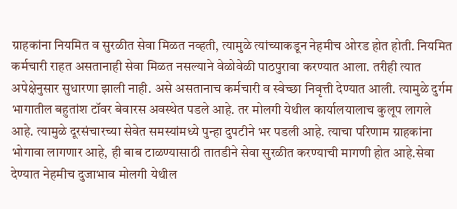ग्राहकांना नियमित व सुरळीत सेवा मिळत नव्हती, त्यामुळे त्यांच्याकडून नेहमीच ओरड होत होती. नियमित कर्मचारी राहत असतानाही सेवा मिळत नसल्याने वेळोवेळी पाठपुरावा करण्यात आला. तरीही त्यात अपेक्षेनुसार सुधारणा झाली नाही. असे असतानाच कर्मचारी व स्वेच्छा निवृत्ती देण्यात आली. त्यामुळे दुर्गम भागातील बहुतांश टॉवर बेवारस अवस्थेत पडले आहे. तर मोलगी येथील कार्यालयालाच कुलूप लागले आहे. त्यामुळे दूरसंचारच्या सेवेत समस्यांमध्ये पुन्हा दुपटीने भर पडली आहे. त्याचा परिणाम ग्राहकांना भोगावा लागणार आहे, ही बाब टाळण्यासाठी तातडीने सेवा सुरळीत करण्याची मागणी होत आहे.सेवा देण्यात नेहमीच दुजाभाव मोलगी येथील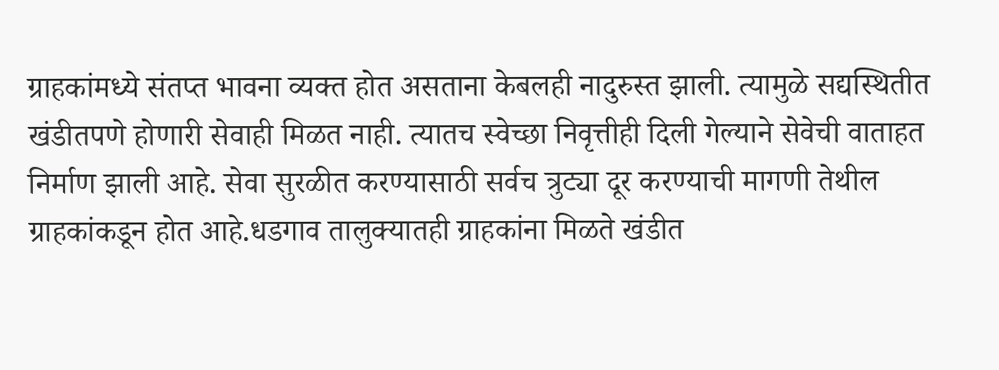ग्राहकांमध्ये संतप्त भावना व्यक्त होत असताना केबलही नादुरुस्त झाली. त्यामुळे सद्यस्थितीत खंडीतपणे होणारी सेवाही मिळत नाही. त्यातच स्वेच्छा निवृत्तीही दिली गेल्याने सेवेची वाताहत निर्माण झाली आहे. सेवा सुरळीत करण्यासाठी सर्वच त्रुट्या दूर करण्याची मागणी तेथील ग्राहकांकडून होत आहे.धडगाव तालुक्यातही ग्राहकांना मिळते खंडीत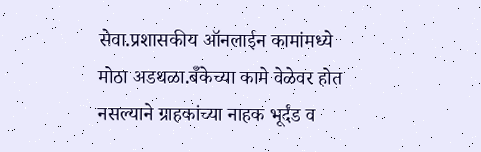सेवा.प्रशासकीय ऑनलाईन कामांमध्ये मोठा अडथळा.बॅँकेच्या कामे वेळेवर होत नसल्याने ग्राहकांच्या नाहक भूर्दंड व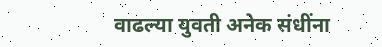वाढल्या युवती अनेक संधींना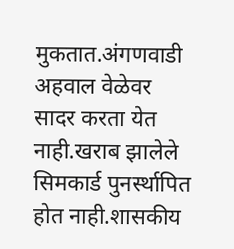मुकतात.अंगणवाडी अहवाल वेळेवर सादर करता येत नाही.खराब झालेले सिमकार्ड पुनर्स्थापित होत नाही.शासकीय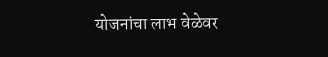योजनांचा लाभ वेळेवर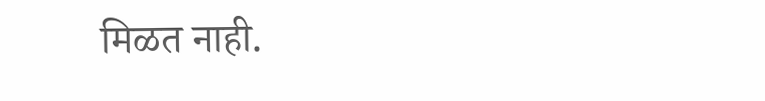मिळत नाही.